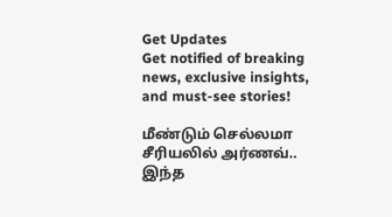Get Updates
Get notified of breaking news, exclusive insights, and must-see stories!

மீண்டும் செல்லமா சீரியலில் அர்ணவ்.. இந்த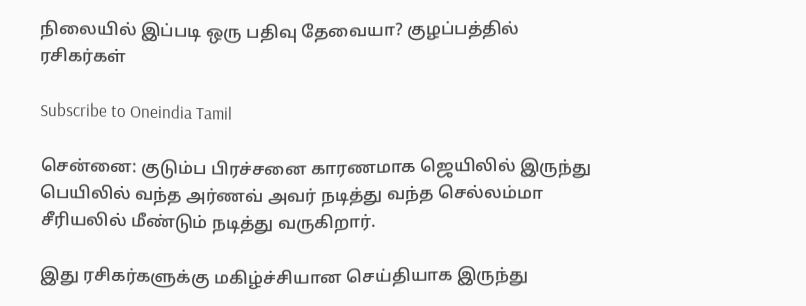நிலையில் இப்படி ஒரு பதிவு தேவையா? குழப்பத்தில் ரசிகர்கள்

Subscribe to Oneindia Tamil

சென்னை: குடும்ப பிரச்சனை காரணமாக ஜெயிலில் இருந்து பெயிலில் வந்த அர்ணவ் அவர் நடித்து வந்த செல்லம்மா சீரியலில் மீண்டும் நடித்து வருகிறார்.

இது ரசிகர்களுக்கு மகிழ்ச்சியான செய்தியாக இருந்து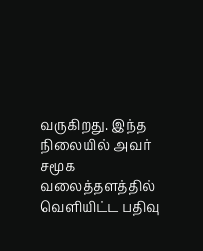வருகிறது. இந்த நிலையில் அவர் சமூக வலைத்தளத்தில் வெளியிட்ட பதிவு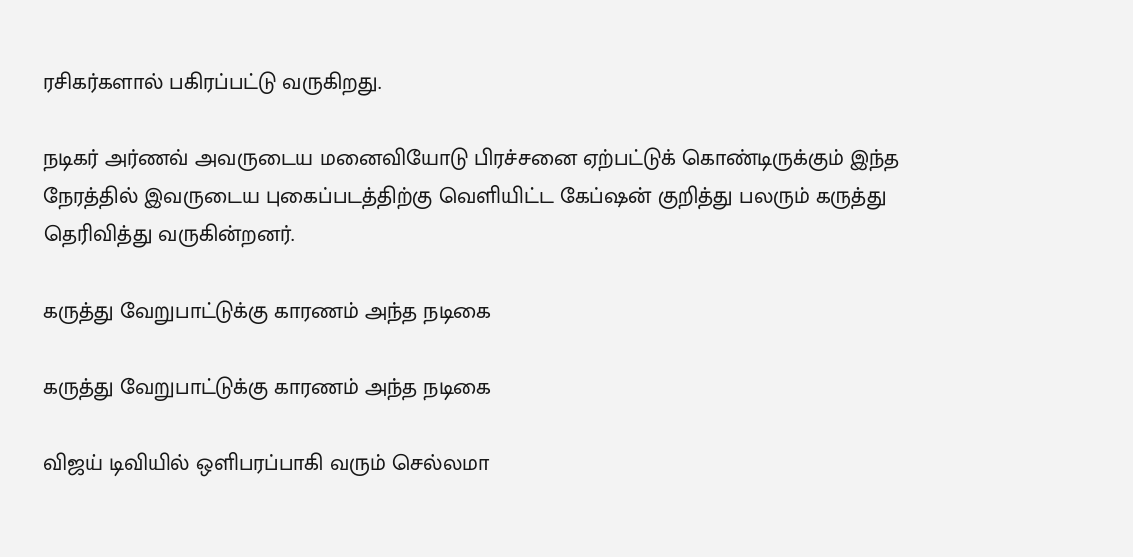ரசிகர்களால் பகிரப்பட்டு வருகிறது.

நடிகர் அர்ணவ் அவருடைய மனைவியோடு பிரச்சனை ஏற்பட்டுக் கொண்டிருக்கும் இந்த நேரத்தில் இவருடைய புகைப்படத்திற்கு வெளியிட்ட கேப்ஷன் குறித்து பலரும் கருத்து தெரிவித்து வருகின்றனர்.

கருத்து வேறுபாட்டுக்கு காரணம் அந்த நடிகை

கருத்து வேறுபாட்டுக்கு காரணம் அந்த நடிகை

விஜய் டிவியில் ஒளிபரப்பாகி வரும் செல்லமா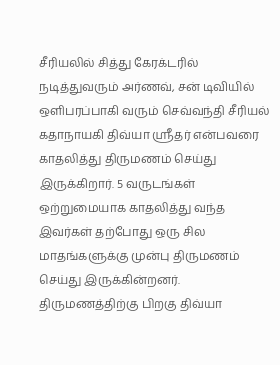சீரியலில் சித்து கேரக்டரில் நடித்துவரும் அர்ணவ், சன் டிவியில் ஒளிபரப்பாகி வரும் செவ்வந்தி சீரியல் கதாநாயகி திவ்யா ஸ்ரீதர் என்பவரை காதலித்து திருமணம் செய்து இருக்கிறார். 5 வருடங்கள் ஒற்றுமையாக காதலித்து வந்த இவர்கள் தற்போது ஒரு சில மாதங்களுக்கு முன்பு திருமணம் செய்து இருக்கின்றனர். திருமணத்திற்கு பிறகு திவ்யா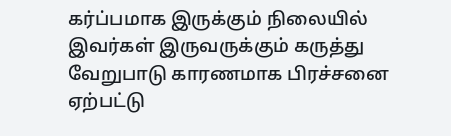கர்ப்பமாக இருக்கும் நிலையில் இவர்கள் இருவருக்கும் கருத்து வேறுபாடு காரணமாக பிரச்சனை ஏற்பட்டு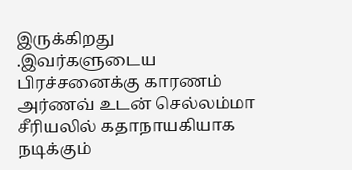இருக்கிறது .இவர்களுடைய பிரச்சனைக்கு காரணம் அர்ணவ் உடன் செல்லம்மா சீரியலில் கதாநாயகியாக நடிக்கும்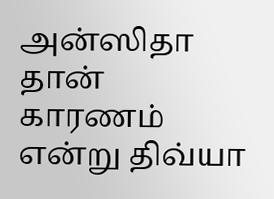அன்ஸிதா தான் காரணம் என்று திவ்யா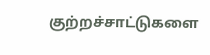குற்றச்சாட்டுகளை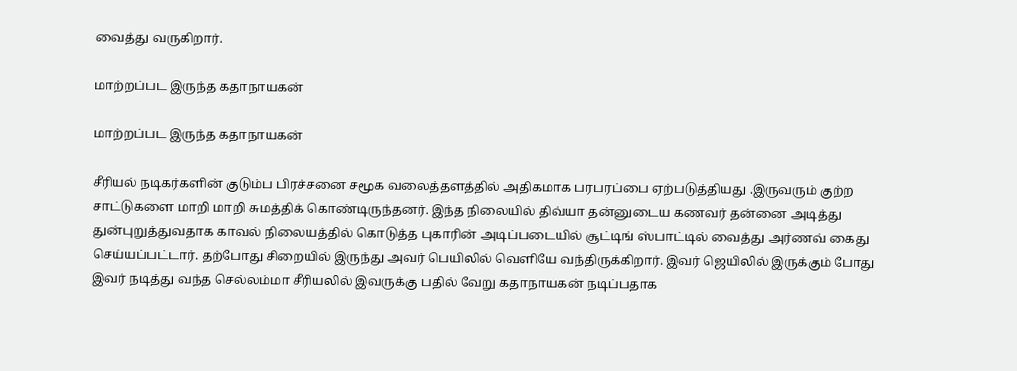வைத்து வருகிறார்.

மாற்றப்பட இருந்த கதாநாயகன்

மாற்றப்பட இருந்த கதாநாயகன்

சீரியல் நடிகர்களின் குடும்ப பிரச்சனை சமூக வலைத்தளத்தில் அதிகமாக பரபரப்பை ஏற்படுத்தியது .இருவரும் குற்ற சாட்டுகளை மாறி மாறி சுமத்திக் கொண்டிருந்தனர். இந்த நிலையில் திவ்யா தன்னுடைய கணவர் தன்னை அடித்து துன்புறுத்துவதாக காவல் நிலையத்தில் கொடுத்த புகாரின் அடிப்படையில் சூட்டிங் ஸ்பாட்டில் வைத்து அர்ணவ் கைது செய்யப்பட்டார். தற்போது சிறையில் இருந்து அவர் பெயிலில் வெளியே வந்திருக்கிறார். இவர் ஜெயிலில் இருக்கும் போது இவர் நடித்து வந்த செல்லம்மா சீரியலில் இவருக்கு பதில் வேறு கதாநாயகன் நடிப்பதாக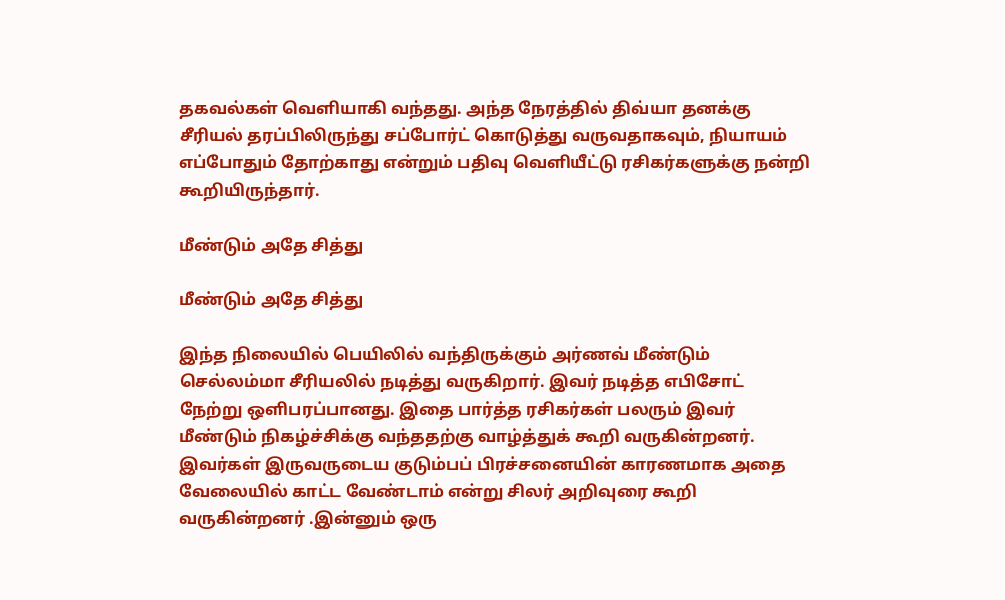தகவல்கள் வெளியாகி வந்தது. அந்த நேரத்தில் திவ்யா தனக்கு சீரியல் தரப்பிலிருந்து சப்போர்ட் கொடுத்து வருவதாகவும், நியாயம் எப்போதும் தோற்காது என்றும் பதிவு வெளியீட்டு ரசிகர்களுக்கு நன்றி கூறியிருந்தார்.

மீண்டும் அதே சித்து

மீண்டும் அதே சித்து

இந்த நிலையில் பெயிலில் வந்திருக்கும் அர்ணவ் மீண்டும் செல்லம்மா சீரியலில் நடித்து வருகிறார். இவர் நடித்த எபிசோட் நேற்று ஒளிபரப்பானது. இதை பார்த்த ரசிகர்கள் பலரும் இவர் மீண்டும் நிகழ்ச்சிக்கு வந்ததற்கு வாழ்த்துக் கூறி வருகின்றனர். இவர்கள் இருவருடைய குடும்பப் பிரச்சனையின் காரணமாக அதை வேலையில் காட்ட வேண்டாம் என்று சிலர் அறிவுரை கூறி வருகின்றனர் .இன்னும் ஒரு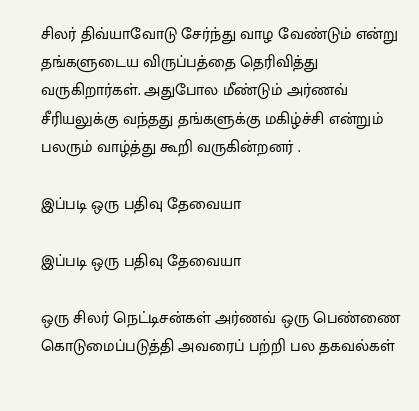சிலர் திவ்யாவோடு சேர்ந்து வாழ வேண்டும் என்று தங்களுடைய விருப்பத்தை தெரிவித்து வருகிறார்கள். அதுபோல மீண்டும் அர்ணவ் சீரியலுக்கு வந்தது தங்களுக்கு மகிழ்ச்சி என்றும் பலரும் வாழ்த்து கூறி வருகின்றனர் .

இப்படி ஒரு பதிவு தேவையா

இப்படி ஒரு பதிவு தேவையா

ஒரு சிலர் நெட்டிசன்கள் அர்ணவ் ஒரு பெண்ணை கொடுமைப்படுத்தி அவரைப் பற்றி பல தகவல்கள்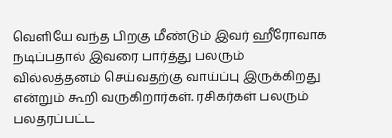வெளியே வந்த பிறகு மீண்டும் இவர் ஹீரோவாக நடிப்பதால் இவரை பார்த்து பலரும் வில்லத்தனம் செய்வதற்கு வாய்ப்பு இருக்கிறது என்றும் கூறி வருகிறார்கள். ரசிகர்கள் பலரும் பலதரப்பட்ட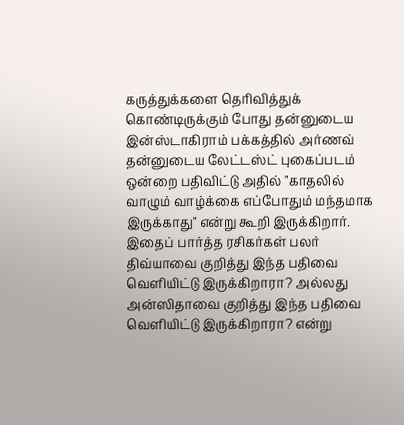கருத்துக்களை தெரிவித்துக் கொண்டிருக்கும் போது தன்னுடைய இன்ஸ்டாகிராம் பக்கத்தில் அர்ணவ் தன்னுடைய லேட்டஸ்ட் புகைப்படம் ஒன்றை பதிவிட்டு அதில் "காதலில் வாழும் வாழ்க்கை எப்போதும் மந்தமாக இருக்காது" என்று கூறி இருக்கிறார். இதைப் பார்த்த ரசிகர்கள் பலர் திவ்யாவை குறித்து இந்த பதிவை வெளியிட்டு இருக்கிறாரா? அல்லது அன்ஸிதாவை குறித்து இந்த பதிவை வெளியிட்டு இருக்கிறாரா? என்று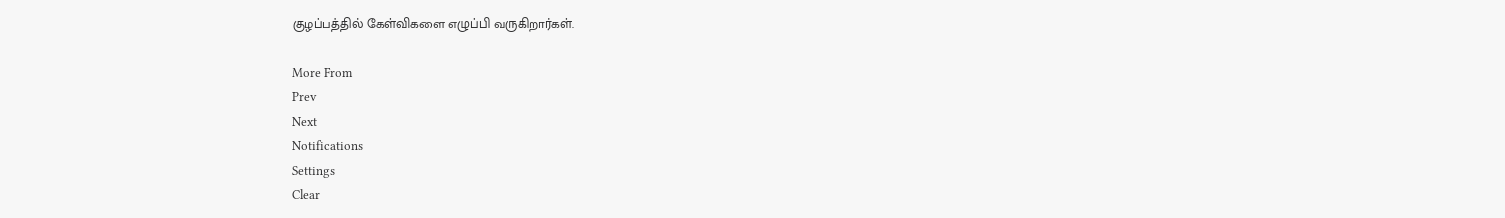குழப்பத்தில் கேள்விகளை எழுப்பி வருகிறார்கள்.

More From
Prev
Next
Notifications
Settings
Clear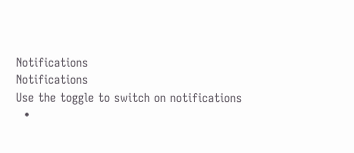Notifications
Notifications
Use the toggle to switch on notifications
  •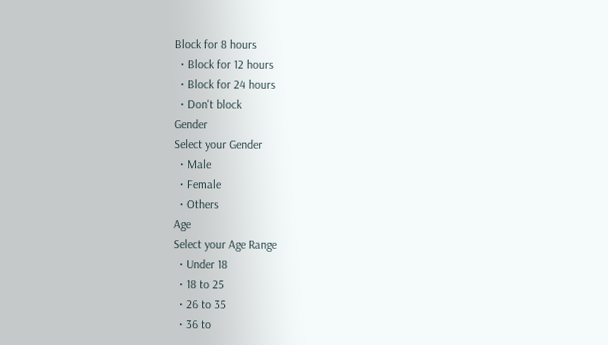Block for 8 hours
  • Block for 12 hours
  • Block for 24 hours
  • Don't block
Gender
Select your Gender
  • Male
  • Female
  • Others
Age
Select your Age Range
  • Under 18
  • 18 to 25
  • 26 to 35
  • 36 to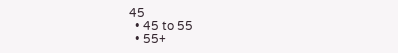45
  • 45 to 55
  • 55+